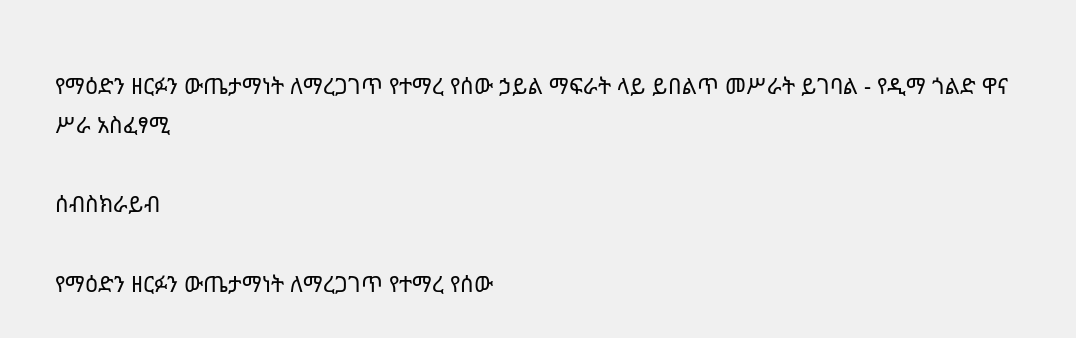የማዕድን ዘርፉን ውጤታማነት ለማረጋገጥ የተማረ የሰው ኃይል ማፍራት ላይ ይበልጥ መሥራት ይገባል - የዲማ ጎልድ ዋና ሥራ አስፈፃሚ

ሰብስክራይብ

የማዕድን ዘርፉን ውጤታማነት ለማረጋገጥ የተማረ የሰው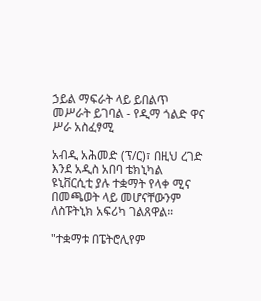ኃይል ማፍራት ላይ ይበልጥ መሥራት ይገባል - የዲማ ጎልድ ዋና ሥራ አስፈፃሚ

አብዲ አሕመድ (ፕ/ር)፣ በዚህ ረገድ እንደ አዲስ አበባ ቴክኒካል ዩኒቨርሲቲ ያሉ ተቋማት የላቀ ሚና በመጫወት ላይ መሆናቸውንም ለስፑትኒክ አፍሪካ ገልጸዋል።

"ተቋማቱ በፔትሮሊየም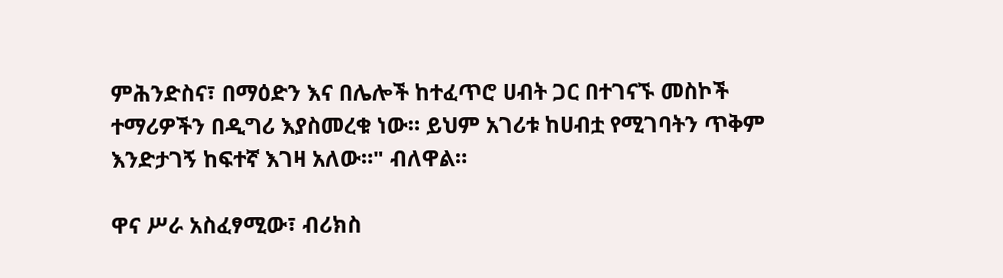ምሕንድስና፣ በማዕድን እና በሌሎች ከተፈጥሮ ሀብት ጋር በተገናኙ መስኮች ተማሪዎችን በዲግሪ እያስመረቁ ነው። ይህም አገሪቱ ከሀብቷ የሚገባትን ጥቅም እንድታገኝ ከፍተኛ እገዛ አለው።" ብለዋል።

ዋና ሥራ አስፈፃሚው፣ ብሪክስ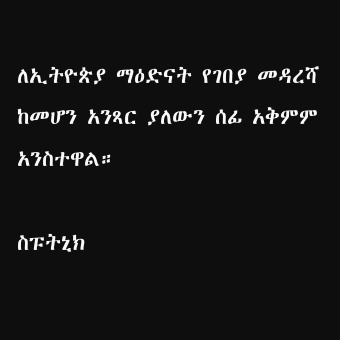ለኢትዮጵያ ማዕድናት የገበያ መዳረሻ ከመሆን አንጻር ያለውን ሰፊ አቅምም አንስተዋል።

ስፑትኒክ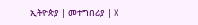ኢትዮጵያ | መተግበሪያ | X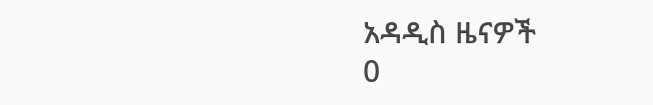አዳዲስ ዜናዎች
0